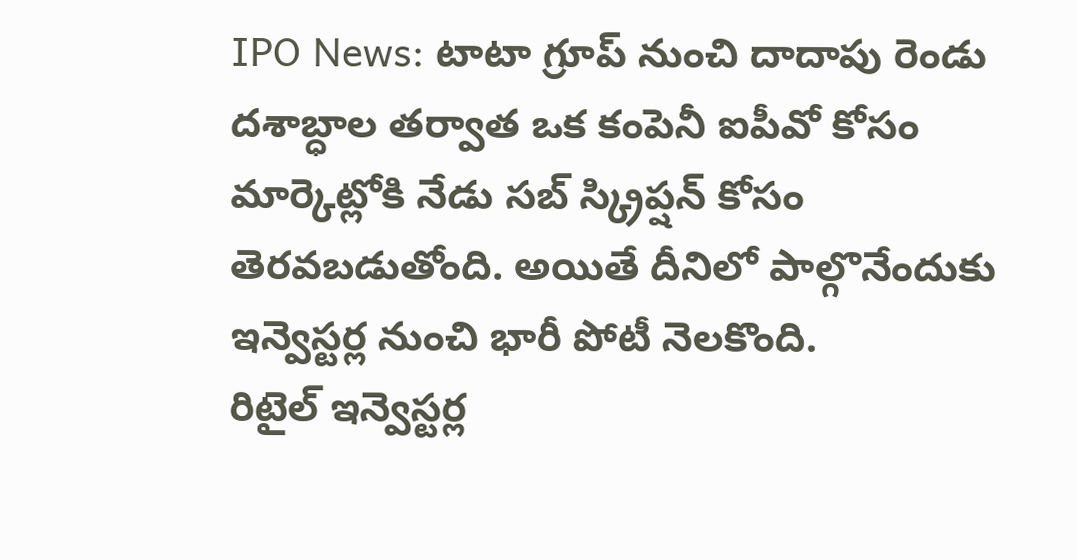IPO News: టాటా గ్రూప్ నుంచి దాదాపు రెండు దశాబ్ధాల తర్వాత ఒక కంపెనీ ఐపీవో కోసం మార్కెట్లోకి నేడు సబ్ స్క్రిప్షన్ కోసం తెరవబడుతోంది. అయితే దీనిలో పాల్గొనేందుకు ఇన్వెస్టర్ల నుంచి భారీ పోటీ నెలకొంది.
రిటైల్ ఇన్వెస్టర్ల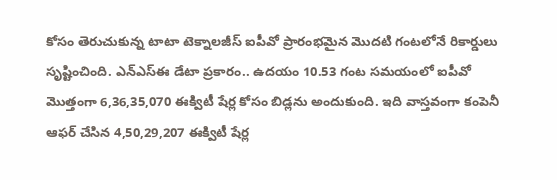కోసం తెరుచుకున్న టాటా టెక్నాలజీస్ ఐపీవో ప్రారంభమైన మెుదటి గంటలోనే రికార్డులు సృష్టించింది. ఎన్ఎస్ఈ డేటా ప్రకారం.. ఉదయం 10.53 గంట సమయంలో ఐపీవో మెుత్తంగా 6,36,35,070 ఈక్విటీ షేర్ల కోసం బిడ్లను అందుకుంది. ఇది వాస్తవంగా కంపెనీ ఆఫర్ చేసిన 4,50,29,207 ఈక్విటీ షేర్ల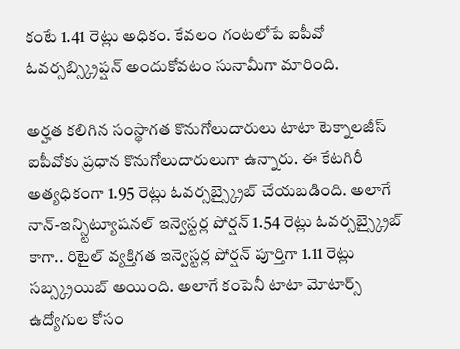కంటే 1.41 రెట్లు అధికం. కేవలం గంటలోపే ఐపీవో ఓవర్సబ్స్క్రిప్షన్ అందుకోవటం సునామీగా మారింది.

అర్హత కలిగిన సంస్థాగత కొనుగోలుదారులు టాటా టెక్నాలజీస్ ఐపీవోకు ప్రధాన కొనుగోలుదారులుగా ఉన్నారు. ఈ కేటగిరీ అత్యధికంగా 1.95 రెట్లు ఓవర్సబ్స్క్రైబ్ చేయబడింది. అలాగే నాన్-ఇన్స్టిట్యూషనల్ ఇన్వెస్టర్ల పోర్షన్ 1.54 రెట్లు ఓవర్సబ్స్క్రైబ్ కాగా.. రిటైల్ వ్యక్తిగత ఇన్వెస్టర్ల పోర్షన్ పూర్తిగా 1.11 రెట్లు సబ్స్క్రయిబ్ అయింది. అలాగే కంపెనీ టాటా మోటార్స్ ఉద్యోగుల కోసం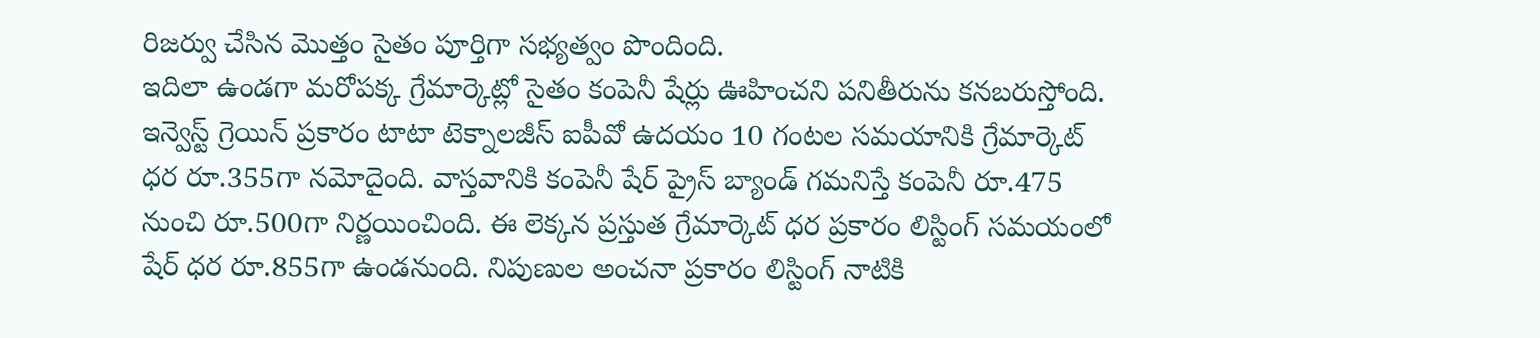రిజర్వు చేసిన మెుత్తం సైతం పూర్తిగా సభ్యత్వం పొందింది.
ఇదిలా ఉండగా మరోపక్క గ్రేమార్కెట్లో సైతం కంపెనీ షేర్లు ఊహించని పనితీరును కనబరుస్తోంది. ఇన్వెస్ట్ గ్రెయిన్ ప్రకారం టాటా టెక్నాలజీస్ ఐపీవో ఉదయం 10 గంటల సమయానికి గ్రేమార్కెట్ ధర రూ.355గా నమోదైంది. వాస్తవానికి కంపెనీ షేర్ ప్రైస్ బ్యాండ్ గమనిస్తే కంపెనీ రూ.475 నుంచి రూ.500గా నిర్ణయించింది. ఈ లెక్కన ప్రస్తుత గ్రేమార్కెట్ ధర ప్రకారం లిస్టింగ్ సమయంలో షేర్ ధర రూ.855గా ఉండనుంది. నిపుణుల అంచనా ప్రకారం లిస్టింగ్ నాటికి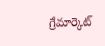గ్రేమార్కెట్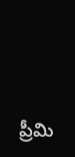ప్రీమి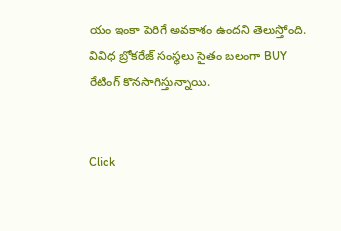యం ఇంకా పెరిగే అవకాశం ఉందని తెలుస్తోంది. వివిధ బ్రోకరేజ్ సంస్థలు సైతం బలంగా BUY రేటింగ్ కొనసాగిస్తున్నాయి.


Click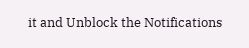it and Unblock the Notifications